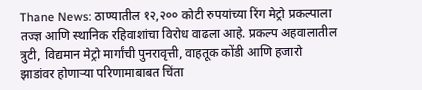Thane News: ठाण्यातील १२,२०० कोटी रुपयांच्या रिंग मेट्रो प्रकल्पाला तज्ज्ञ आणि स्थानिक रहिवाशांचा विरोध वाढला आहे. प्रकल्प अहवालातील त्रुटी, विद्यमान मेट्रो मार्गांची पुनरावृत्ती, वाहतूक कोंडी आणि हजारो झाडांवर होणाऱ्या परिणामाबाबत चिंता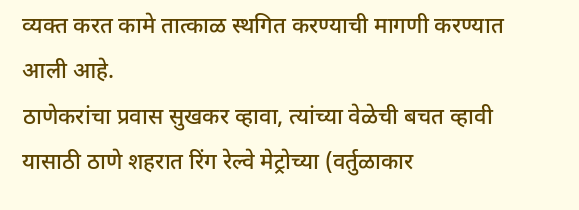व्यक्त करत कामे तात्काळ स्थगित करण्याची मागणी करण्यात आली आहे.
ठाणेकरांचा प्रवास सुखकर व्हावा, त्यांच्या वेळेची बचत व्हावी यासाठी ठाणे शहरात रिंग रेल्वे मेट्रोच्या (वर्तुळाकार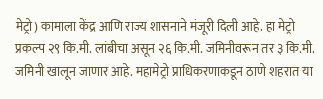मेट्रो) कामाला केंद्र आणि राज्य शासनाने मंजूरी दिली आहे. हा मेट्रो प्रकल्प २९ कि.मी. लांबीचा असून २६ कि.मी. जमिनीवरून तर ३ कि.मी. जमिनी खालून जाणार आहे. महामेट्रो प्राधिकरणाकडून ठाणे शहरात या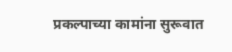प्रकल्पाच्या कामांना सुरूवात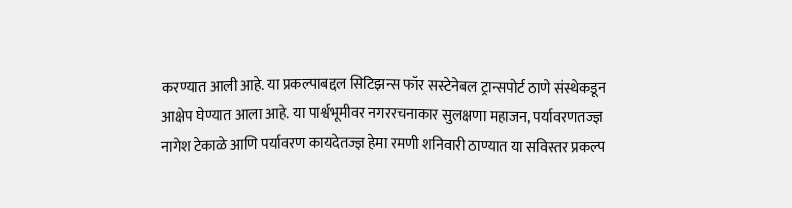करण्यात आली आहे. या प्रकल्पाबद्दल सिटिझन्स फॉर सस्टेनेबल ट्रान्सपोर्ट ठाणे संस्थेकडून आक्षेप घेण्यात आला आहे. या पार्श्वभूमीवर नगररचनाकार सुलक्षणा महाजन, पर्यावरणतज्ज्ञ नागेश टेकाळे आणि पर्यावरण कायदेतज्ज्ञ हेमा रमणी शनिवारी ठाण्यात या सविस्तर प्रकल्प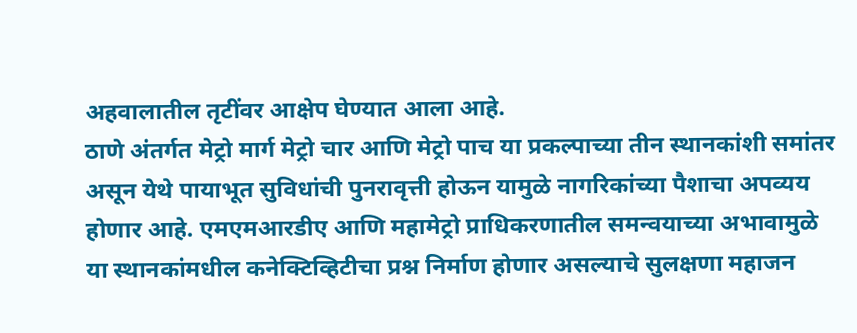अहवालातील तृटींवर आक्षेप घेण्यात आला आहे.
ठाणे अंतर्गत मेट्रो मार्ग मेट्रो चार आणि मेट्रो पाच या प्रकल्पाच्या तीन स्थानकांशी समांतर असून येथे पायाभूत सुविधांची पुनरावृत्ती होऊन यामुळे नागरिकांच्या पैशाचा अपव्यय होणार आहे. एमएमआरडीए आणि महामेट्रो प्राधिकरणातील समन्वयाच्या अभावामुळे या स्थानकांमधील कनेक्टिव्हिटीचा प्रश्न निर्माण होणार असल्याचे सुलक्षणा महाजन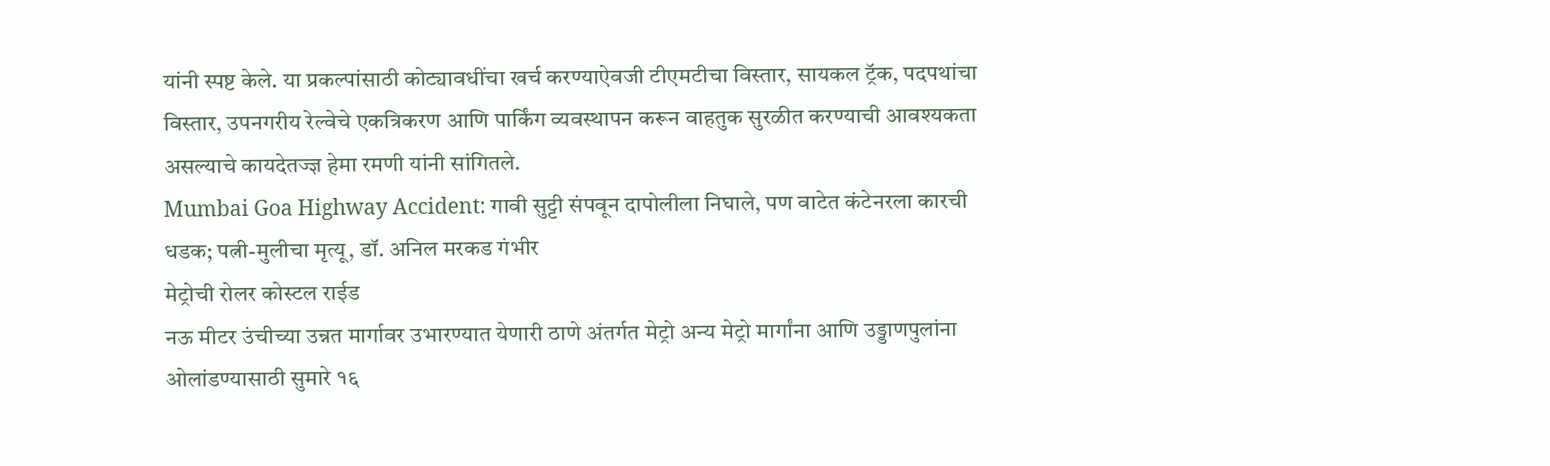यांनी स्पष्ट केले. या प्रकल्पांसाठी कोट्यावधींचा खर्च करण्याऐवजी टीएमटीचा विस्तार, सायकल ट्रॅक, पदपथांचा विस्तार, उपनगरीय रेल्वेचे एकत्रिकरण आणि पार्किंग व्यवस्थापन करून वाहतुक सुरळीत करण्याची आवश्यकता असल्याचे कायदेतज्ज्ञ हेमा रमणी यांनी सांगितले.
Mumbai Goa Highway Accident: गावी सुट्टी संपवून दापोलीला निघाले, पण वाटेत कंटेनरला कारची धडक; पत्नी-मुलीचा मृत्यू, डॉ. अनिल मरकड गंभीर
मेट्रोची रोलर कोस्टल राईड
नऊ मीटर उंचीच्या उन्नत मार्गावर उभारण्यात येणारी ठाणे अंतर्गत मेट्रो अन्य मेट्रो मार्गांना आणि उड्डाणपुलांना ओलांडण्यासाठी सुमारे १६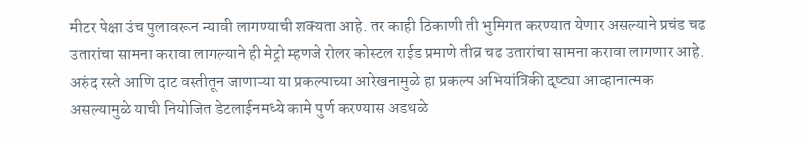मीटर पेक्षा उंच पुलावरून न्यावी लागण्याची शक्यता आहे. तर काही ठिकाणी ती भुमिगत करण्यात येणार असल्याने प्रचंड चढ उतारांचा सामना करावा लागल्याने ही मेट्रो म्हणजे रोलर कोस्टल राईड प्रमाणे तीव्र चढ उतारांचा सामना करावा लागणार आहे. अरुंद रस्ते आणि दाट वस्तीतून जाणाऱ्या या प्रकल्पाच्या आरेखनामुळे हा प्रकल्प अभियांत्रिकी दृष्ट्या आव्हानात्मक असल्यामुळे याची नियोजित डेटलाईनमध्ये कामे पुर्ण करण्यास अडथळे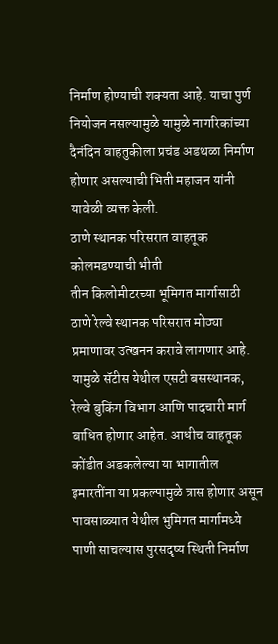निर्माण होण्याची शक्यता आहे. याचा पुर्ण नियोजन नसल्यामुळे यामुळे नागरिकांच्या दैनंदिन वाहतुकीला प्रचंड अडथळा निर्माण होणार असल्याची भिती महाजन यांनी यावेळी व्यक्त केली.
ठाणे स्थानक परिसरात वाहतूक कोलमडण्याची भीती
तीन किलोमीटरच्या भूमिगत मार्गासाठी ठाणे रेल्वे स्थानक परिसरात मोठ्या प्रमाणावर उत्खनन करावे लागणार आहे. यामुळे सॅटीस येथील एसटी बसस्थानक, रेल्वे बुकिंग विभाग आणि पादचारी मार्ग बाधित होणार आहेत. आधीच वाहतूक कोंडीत अडकलेल्या या भागातील इमारतींना या प्रकल्पामुळे त्रास होणार असून पावसाळ्यात येथील भुमिगत मार्गामध्ये पाणी साचल्यास पुरसदृष्य स्थिती निर्माण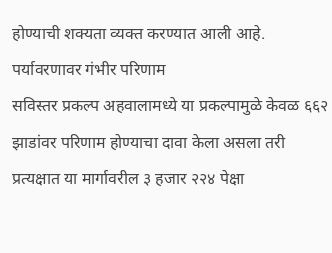होण्याची शक्यता व्यक्त करण्यात आली आहे.
पर्यावरणावर गंभीर परिणाम
सविस्तर प्रकल्प अहवालामध्ये या प्रकल्पामुळे केवळ ६६२ झाडांवर परिणाम होण्याचा दावा केला असला तरी प्रत्यक्षात या मार्गावरील ३ हजार २२४ पेक्षा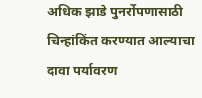अधिक झाडे पुनर्रोपणासाठी चिन्हांकिंत करण्यात आल्याचा दावा पर्यावरण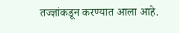तज्ज्ञांकडून करण्यात आला आहे.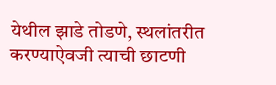येथील झाडे तोडणे, स्थलांतरीत करण्याऐवजी त्याची छाटणी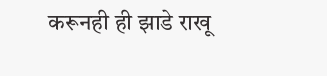करूनही ही झाडे राखू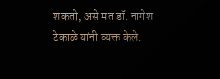शकतो, असे मत डॉ. नागेश टेकाळे यांनी व्यक्त केले.